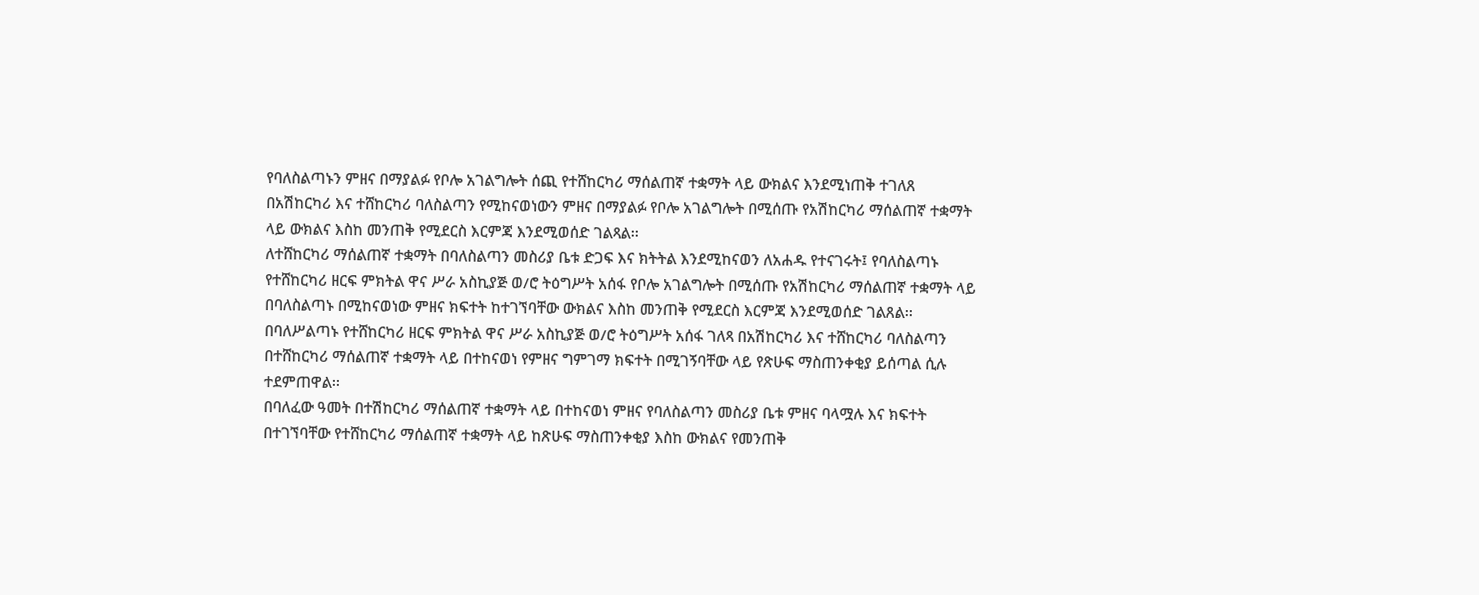የባለስልጣኑን ምዘና በማያልፉ የቦሎ አገልግሎት ሰጪ የተሸከርካሪ ማሰልጠኛ ተቋማት ላይ ውክልና እንደሚነጠቅ ተገለጸ
በአሽከርካሪ እና ተሸከርካሪ ባለስልጣን የሚከናወነውን ምዘና በማያልፉ የቦሎ አገልግሎት በሚሰጡ የአሽከርካሪ ማሰልጠኛ ተቋማት ላይ ውክልና እስከ መንጠቅ የሚደርስ እርምጃ እንደሚወሰድ ገልጻል፡፡
ለተሸከርካሪ ማሰልጠኛ ተቋማት በባለስልጣን መስሪያ ቤቱ ድጋፍ እና ክትትል እንደሚከናወን ለአሐዱ የተናገሩት፤ የባለስልጣኑ የተሸከርካሪ ዘርፍ ምክትል ዋና ሥራ አስኪያጅ ወ/ሮ ትዕግሥት አሰፋ የቦሎ አገልግሎት በሚሰጡ የአሽከርካሪ ማሰልጠኛ ተቋማት ላይ በባለስልጣኑ በሚከናወነው ምዘና ክፍተት ከተገኘባቸው ውክልና እስከ መንጠቅ የሚደርስ እርምጃ እንደሚወሰድ ገልጸል፡፡
በባለሥልጣኑ የተሸከርካሪ ዘርፍ ምክትል ዋና ሥራ አስኪያጅ ወ/ሮ ትዕግሥት አሰፋ ገለጻ በአሽከርካሪ እና ተሸከርካሪ ባለስልጣን በተሸከርካሪ ማሰልጠኛ ተቋማት ላይ በተከናወነ የምዘና ግምገማ ክፍተት በሚገኝባቸው ላይ የጽሁፍ ማስጠንቀቂያ ይሰጣል ሲሉ ተደምጠዋል፡፡
በባለፈው ዓመት በተሽከርካሪ ማሰልጠኛ ተቋማት ላይ በተከናወነ ምዘና የባለስልጣን መስሪያ ቤቱ ምዘና ባላሟሉ እና ክፍተት በተገኘባቸው የተሸከርካሪ ማሰልጠኛ ተቋማት ላይ ከጽሁፍ ማስጠንቀቂያ እስከ ውክልና የመንጠቅ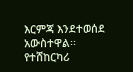እርምጃ እንደተወሰደ አውስተዋል፡፡
የተሸከርካሪ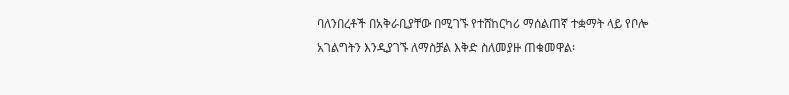ባለንበረቶች በአቅራቢያቸው በሚገኙ የተሸከርካሪ ማሰልጠኛ ተቋማት ላይ የቦሎ አገልግትን እንዲያገኙ ለማስቻል እቅድ ስለመያዙ ጠቁመዋል፡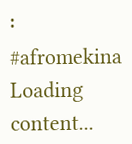፡
#afromekina
Loading content...